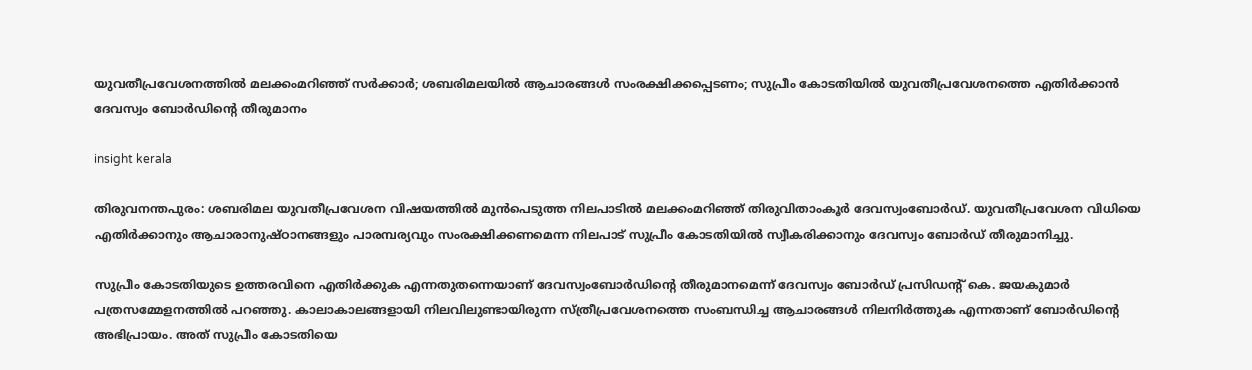യുവതീപ്രവേശനത്തിൽ മലക്കംമറിഞ്ഞ് സർക്കാർ; ശബരിമലയിൽ ആചാരങ്ങൾ സംരക്ഷിക്കപ്പെടണം; സുപ്രീം കോടതിയിൽ യുവതീപ്രവേശനത്തെ എതിർക്കാൻ ദേവസ്വം ബോർഡിൻ്റെ തീരുമാനം

insight kerala

തിരുവനന്തപുരം: ശബരിമല യുവതീപ്രവേശന വിഷയത്തിൽ മുൻപെടുത്ത നിലപാടിൽ മലക്കംമറിഞ്ഞ് തിരുവിതാംകൂർ ദേവസ്വംബോർഡ്. യുവതീപ്രവേശന വിധിയെ എതിർക്കാനും ആചാരാനുഷ്ഠാനങ്ങളും പാരമ്പര്യവും സംരക്ഷിക്കണമെന്ന നിലപാട് സുപ്രീം കോടതിയിൽ സ്വീകരിക്കാനും ദേവസ്വം ബോർഡ് തീരുമാനിച്ചു.

സുപ്രീം കോടതിയുടെ ഉത്തരവിനെ എതിർക്കുക എന്നതുതന്നെയാണ് ദേവസ്വംബോർഡിന്റെ തീരുമാനമെന്ന് ദേവസ്വം ബോർഡ് പ്രസിഡന്റ് കെ. ജയകുമാർ പത്രസമ്മേളനത്തിൽ പറഞ്ഞു. കാലാകാലങ്ങളായി നിലവിലുണ്ടായിരുന്ന സ്ത്രീപ്രവേശനത്തെ സംബന്ധിച്ച ആചാരങ്ങൾ നിലനിർത്തുക എന്നതാണ് ബോർഡിന്റെ അഭിപ്രായം. അത് സുപ്രീം കോടതിയെ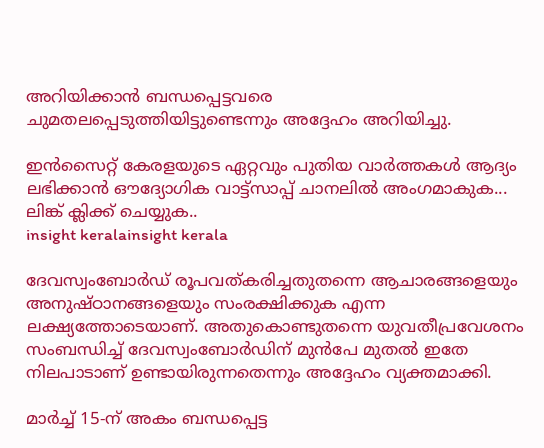അറിയിക്കാൻ ബന്ധപ്പെട്ടവരെ ചുമതലപ്പെടുത്തിയിട്ടുണ്ടെന്നും അദ്ദേഹം അറിയിച്ചു.

ഇൻസൈറ്റ് കേരളയുടെ ഏറ്റവും പുതിയ വാർത്തകൾ ആദ്യം ലഭിക്കാൻ ഔദ്യോഗിക വാട്ട്‌സാപ്പ് ചാനലിൽ അംഗമാകുക... ലിങ്ക് ക്ലിക്ക് ചെയ്യുക..
insight keralainsight kerala

ദേവസ്വംബോർഡ് രൂപവത്കരിച്ചതുതന്നെ ആചാരങ്ങളെയും അനുഷ്ഠാനങ്ങളെയും സംരക്ഷിക്കുക എന്ന ലക്ഷ്യത്തോടെയാണ്. അതുകൊണ്ടുതന്നെ യുവതീപ്രവേശനം സംബന്ധിച്ച് ദേവസ്വംബോർഡിന് മുൻപേ മുതൽ ഇതേ നിലപാടാണ് ഉണ്ടായിരുന്നതെന്നും അദ്ദേഹം വ്യക്തമാക്കി.

മാർച്ച് 15-ന് അകം ബന്ധപ്പെട്ട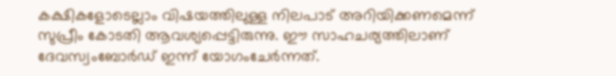കക്ഷികളോടെല്ലാം വിഷയത്തിലുള്ള നിലപാട് അറിയിക്കണമെന്ന് സുപ്രീം കോടതി ആവശ്യപ്പെട്ടിരുന്നു. ഈ സാഹചര്യത്തിലാണ് ദേവസ്വംബോർഡ് ഇന്ന് യോഗംചേർന്നത്.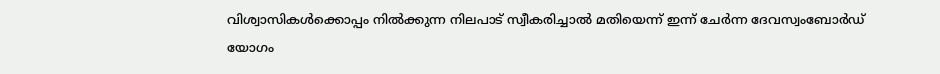വിശ്വാസികൾക്കൊപ്പം നിൽക്കുന്ന നിലപാട് സ്വീകരിച്ചാൽ മതിയെന്ന് ഇന്ന് ചേർന്ന ദേവസ്വംബോർഡ് യോഗം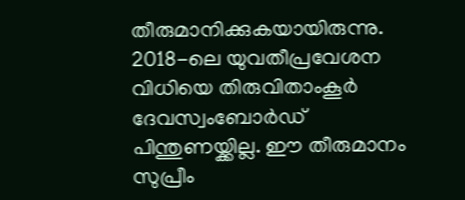തീരുമാനിക്കുകയായിരുന്നു. 2018-ലെ യുവതീപ്രവേശന വിധിയെ തിരുവിതാംകൂർ ദേവസ്വംബോർഡ് പിന്തുണയ്ക്കില്ല. ഈ തീരുമാനം സുപ്രീം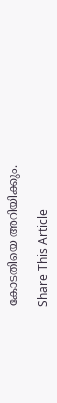കോടതിയെ അറിയിക്കും.

Share This Article